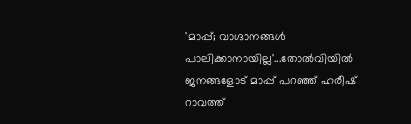'മാപ്പ്; വാഗ്ദാനങ്ങൾ പാലിക്കാനായില്ല'...തോൽവിയിൽ ജനങ്ങളോട് മാപ്പ് പറഞ്ഞ് ഹരീഷ് റാവത്ത്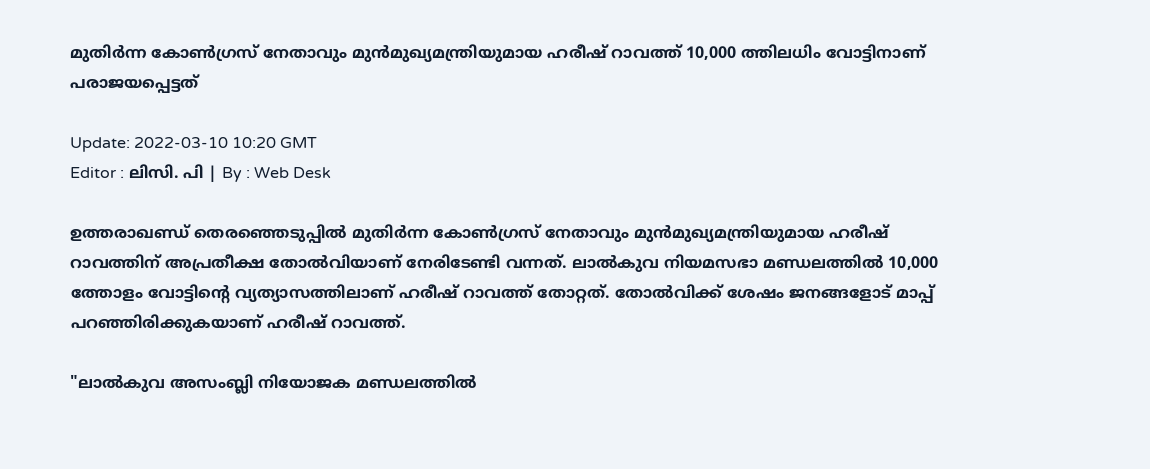മുതിർന്ന കോൺഗ്രസ് നേതാവും മുൻമുഖ്യമന്ത്രിയുമായ ഹരീഷ് റാവത്ത് 10,000 ത്തിലധിം വോട്ടിനാണ് പരാജയപ്പെട്ടത്

Update: 2022-03-10 10:20 GMT
Editor : ലിസി. പി | By : Web Desk

ഉത്തരാഖണ്ഡ് തെരഞ്ഞെടുപ്പിൽ മുതിർന്ന കോൺഗ്രസ് നേതാവും മുൻമുഖ്യമന്ത്രിയുമായ ഹരീഷ് റാവത്തിന് അപ്രതീക്ഷ തോൽവിയാണ് നേരിടേണ്ടി വന്നത്. ലാൽകുവ നിയമസഭാ മണ്ഡലത്തിൽ 10,000 ത്തോളം വോട്ടിന്റെ വ്യത്യാസത്തിലാണ് ഹരീഷ് റാവത്ത് തോറ്റത്. തോൽവിക്ക് ശേഷം ജനങ്ങളോട് മാപ്പ് പറഞ്ഞിരിക്കുകയാണ് ഹരീഷ് റാവത്ത്.

"ലാൽകുവ അസംബ്ലി നിയോജക മണ്ഡലത്തിൽ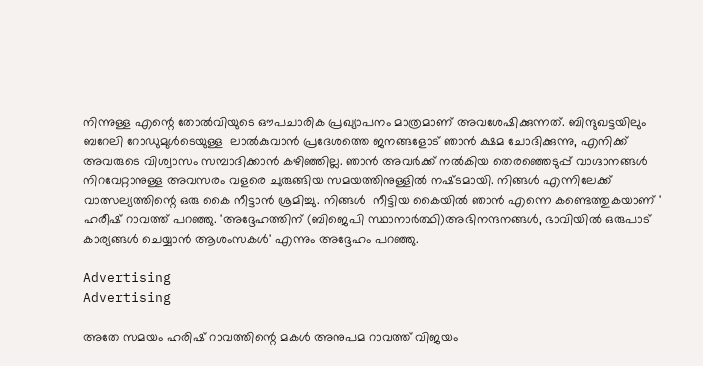നിന്നുള്ള എന്റെ തോൽവിയുടെ ഔപചാരിക പ്രഖ്യാപനം മാത്രമാണ് അവശേഷിക്കുന്നത്. ബിന്ദുഖട്ടയിലും ബറേലി റോഡുമുള്‍ടെയുള്ള  ലാൽകുവാൻ പ്രദേശത്തെ ജനങ്ങളോട് ഞാൻ ക്ഷമ ചോദിക്കുന്നു, എനിക്ക് അവരുടെ വിശ്വാസം സമ്പാദിക്കാൻ കഴിഞ്ഞില്ല. ഞാൻ അവർക്ക് നൽകിയ തെരഞ്ഞെടുപ്പ് വാഗ്ദാനങ്ങൾ നിറവേറ്റാനുള്ള അവസരം വളരെ ചുരുങ്ങിയ സമയത്തിനുള്ളിൽ നഷ്‌ടമായി. നിങ്ങൾ എന്നിലേക്ക് വാത്സല്യത്തിന്റെ ഒരു കൈ നീട്ടാൻ ശ്രമിച്ചു. നിങ്ങള്‍  നീട്ടിയ കൈയിൽ ഞാൻ എന്നെ കണ്ടെത്തുകയാണ് ' ഹരീഷ് റാവത്ത് പറഞ്ഞു. 'അദ്ദേഹത്തിന് (ബിജെപി സ്ഥാനാർത്ഥി)അഭിനന്ദനങ്ങൾ, ഭാവിയിൽ ഒരുപാട് കാര്യങ്ങൾ ചെയ്യാൻ ആശംസകൾ' എന്നും അദ്ദേഹം പറഞ്ഞു.

Advertising
Advertising

അതേ സമയം ഹരിഷ് റാവത്തിന്റെ മകൾ അനുപമ റാവത്ത് വിജയം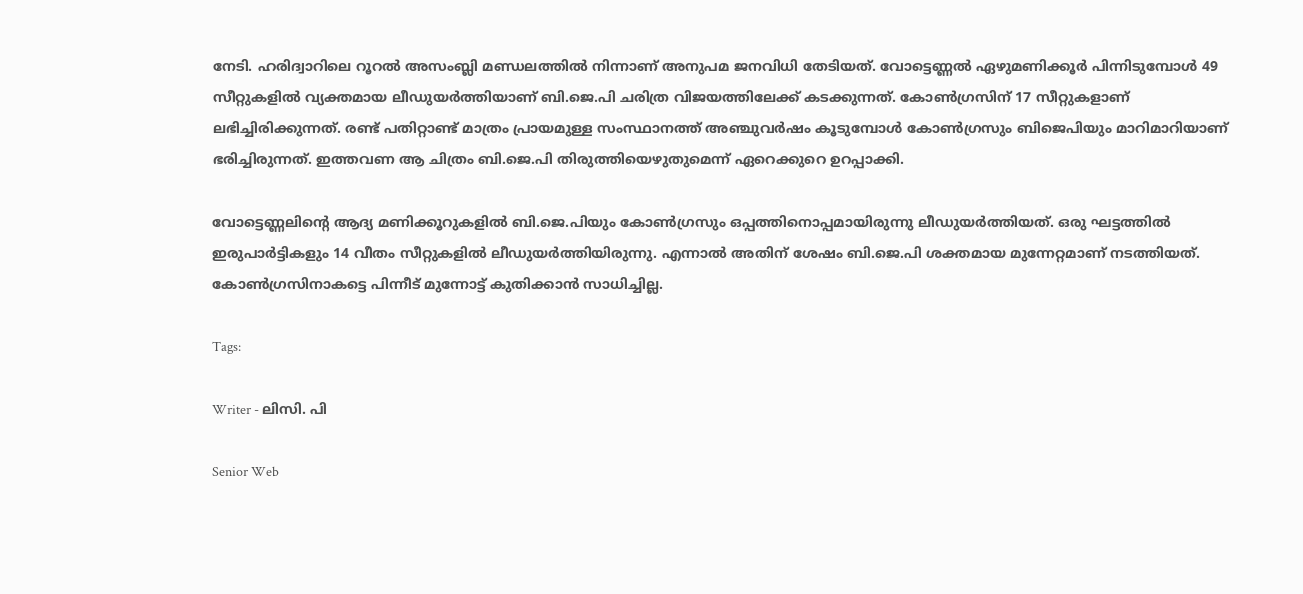നേടി. ഹരിദ്വാറിലെ റൂറൽ അസംബ്ലി മണ്ഡലത്തിൽ നിന്നാണ് അനുപമ ജനവിധി തേടിയത്. വോട്ടെണ്ണൽ ഏഴുമണിക്കൂർ പിന്നിടുമ്പോൾ 49 സീറ്റുകളിൽ വ്യക്തമായ ലീഡുയർത്തിയാണ് ബി.ജെ.പി ചരിത്ര വിജയത്തിലേക്ക് കടക്കുന്നത്. കോൺഗ്രസിന് 17 സീറ്റുകളാണ് ലഭിച്ചിരിക്കുന്നത്. രണ്ട് പതിറ്റാണ്ട് മാത്രം പ്രായമുള്ള സംസ്ഥാനത്ത് അഞ്ചുവർഷം കൂടുമ്പോൾ കോൺഗ്രസും ബിജെപിയും മാറിമാറിയാണ് ഭരിച്ചിരുന്നത്. ഇത്തവണ ആ ചിത്രം ബി.ജെ.പി തിരുത്തിയെഴുതുമെന്ന് ഏറെക്കുറെ ഉറപ്പാക്കി.

വോട്ടെണ്ണലിന്റെ ആദ്യ മണിക്കൂറുകളിൽ ബി.ജെ.പിയും കോൺഗ്രസും ഒപ്പത്തിനൊപ്പമായിരുന്നു ലീഡുയർത്തിയത്. ഒരു ഘട്ടത്തിൽ ഇരുപാർട്ടികളും 14 വീതം സീറ്റുകളിൽ ലീഡുയർത്തിയിരുന്നു. എന്നാൽ അതിന് ശേഷം ബി.ജെ.പി ശക്തമായ മുന്നേറ്റമാണ് നടത്തിയത്. കോൺഗ്രസിനാകട്ടെ പിന്നീട് മുന്നോട്ട് കുതിക്കാൻ സാധിച്ചില്ല.

Tags:

Writer - ലിസി. പി

Senior Web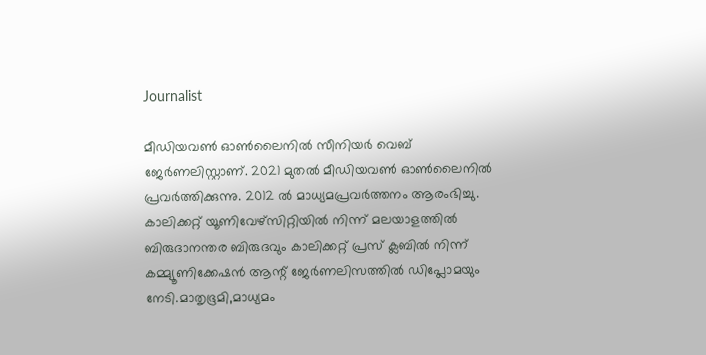Journalist

മീഡിയവൺ ഓൺലൈനിൽ സീനിയർ വെബ് ജേർണലിസ്റ്റാണ്. 2021 മുതൽ മീഡിയവൺ ഓൺലൈനിൽ പ്രവർത്തിക്കുന്നു. 2012 ല്‍ മാധ്യമപ്രവര്‍ത്തനം ആരംഭിച്ചു. കാലിക്കറ്റ് യൂണിവേഴ്‌സിറ്റിയിൽ നിന്ന് മലയാളത്തിൽ ബിരുദാനന്തര ബിരുദവും കാലിക്കറ്റ് പ്രസ് ക്ലബിൽ നിന്ന് കമ്മ്യൂണിക്കേഷൻ ആന്റ് ജേർണലിസത്തിൽ ഡിപ്ലോമയും നേടി.മാതൃഭൂമി,മാധ്യമം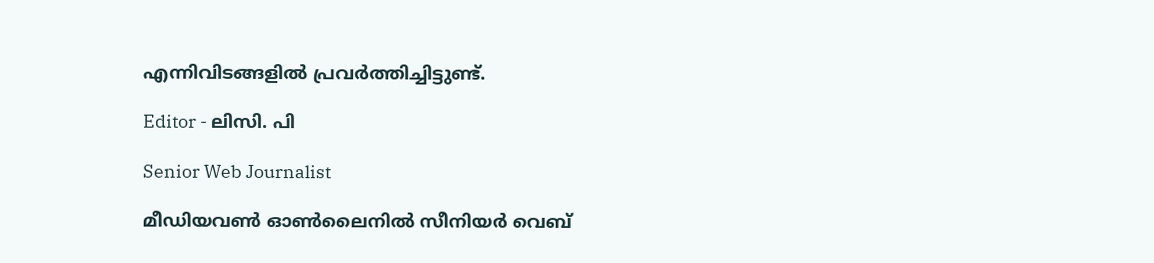എന്നിവിടങ്ങളിൽ പ്രവർത്തിച്ചിട്ടുണ്ട്.

Editor - ലിസി. പി

Senior Web Journalist

മീഡിയവൺ ഓൺലൈനിൽ സീനിയർ വെബ്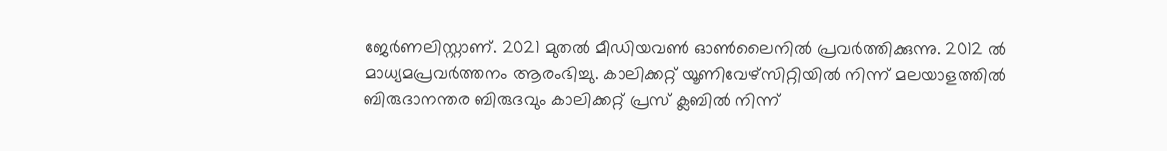ജേർണലിസ്റ്റാണ്. 2021 മുതൽ മീഡിയവൺ ഓൺലൈനിൽ പ്രവർത്തിക്കുന്നു. 2012 ല്‍ മാധ്യമപ്രവര്‍ത്തനം ആരംഭിച്ചു. കാലിക്കറ്റ് യൂണിവേഴ്‌സിറ്റിയിൽ നിന്ന് മലയാളത്തിൽ ബിരുദാനന്തര ബിരുദവും കാലിക്കറ്റ് പ്രസ് ക്ലബിൽ നിന്ന്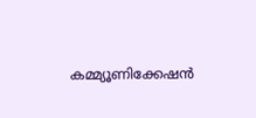കമ്മ്യൂണിക്കേഷൻ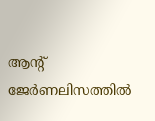ആന്റ് ജേർണലിസത്തിൽ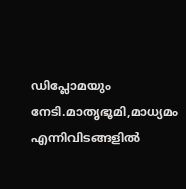ഡിപ്ലോമയും നേടി.മാതൃഭൂമി,മാധ്യമം എന്നിവിടങ്ങളിൽ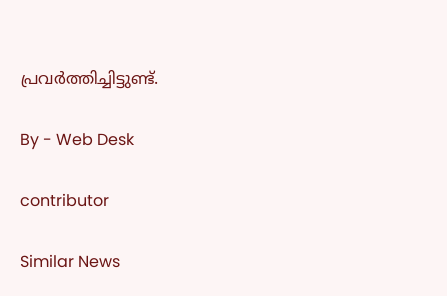പ്രവർത്തിച്ചിട്ടുണ്ട്.

By - Web Desk

contributor

Similar News